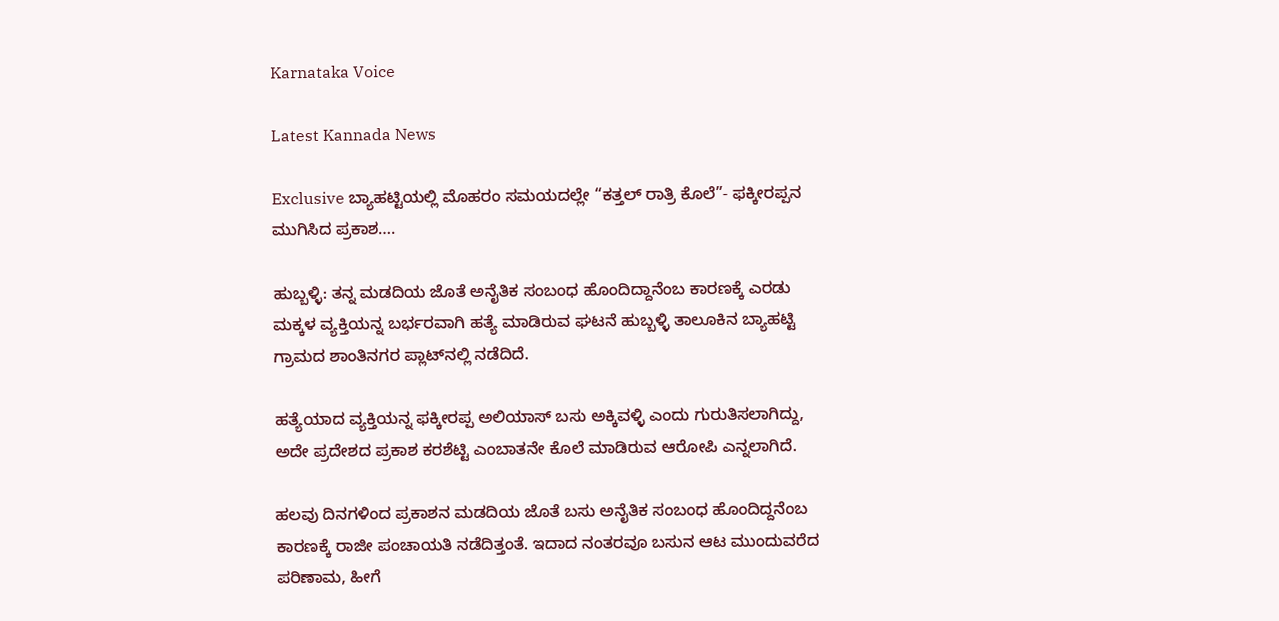Karnataka Voice

Latest Kannada News

Exclusive ಬ್ಯಾಹಟ್ಟಿಯಲ್ಲಿ ಮೊಹರಂ ಸಮಯದಲ್ಲೇ “ಕತ್ತಲ್ ರಾತ್ರಿ ಕೊಲೆ”- ಫಕ್ಕೀರಪ್ಪನ ಮುಗಿಸಿದ ಪ್ರಕಾಶ….

ಹುಬ್ಬಳ್ಳಿ: ತನ್ನ ಮಡದಿಯ ಜೊತೆ ಅನೈತಿಕ ಸಂಬಂಧ ಹೊಂದಿದ್ದಾನೆಂಬ ಕಾರಣಕ್ಕೆ ಎರಡು ಮಕ್ಕಳ ವ್ಯಕ್ತಿಯನ್ನ ಬರ್ಭರವಾಗಿ ಹತ್ಯೆ ಮಾಡಿರುವ ಘಟನೆ ಹುಬ್ಬಳ್ಳಿ ತಾಲೂಕಿನ ಬ್ಯಾಹಟ್ಟಿ ಗ್ರಾಮದ ಶಾಂತಿನಗರ ಪ್ಲಾಟ್‌ನಲ್ಲಿ ನಡೆದಿದೆ.

ಹತ್ಯೆಯಾದ ವ್ಯಕ್ತಿಯನ್ನ ಫಕ್ಕೀರಪ್ಪ ಅಲಿಯಾಸ್ ಬಸು ಅಕ್ಕಿವಳ್ಳಿ ಎಂದು ಗುರುತಿಸಲಾಗಿದ್ದು, ಅದೇ ಪ್ರದೇಶದ ಪ್ರಕಾಶ ಕರಶೆಟ್ಟಿ ಎಂಬಾತನೇ ಕೊಲೆ ಮಾಡಿರುವ ಆರೋಪಿ ಎನ್ನಲಾಗಿದೆ.

ಹಲವು ದಿನಗಳಿಂದ ಪ್ರಕಾಶನ ಮಡದಿಯ ಜೊತೆ ಬಸು ಅನೈತಿಕ ಸಂಬಂಧ ಹೊಂದಿದ್ದನೆಂಬ ಕಾರಣಕ್ಕೆ ರಾಜೀ ಪಂಚಾಯತಿ ನಡೆದಿತ್ತಂತೆ. ಇದಾದ ನಂತರವೂ ಬಸುನ ಆಟ ಮುಂದುವರೆದ ಪರಿಣಾಮ, ಹೀಗೆ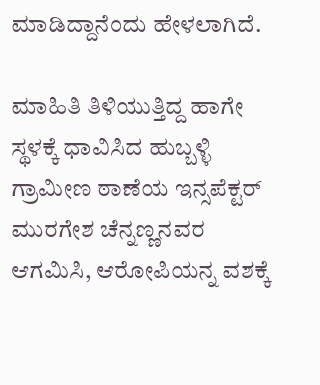ಮಾಡಿದ್ದಾನೆಂದು ಹೇಳಲಾಗಿದೆ.

ಮಾಹಿತಿ ತಿಳಿಯುತ್ತಿದ್ದ ಹಾಗೇ ಸ್ಥಳಕ್ಕೆ ಧಾವಿಸಿದ ಹುಬ್ಬಳ್ಳಿ ಗ್ರಾಮೀಣ ಠಾಣೆಯ ಇನ್ಸಪೆಕ್ಟರ್ ಮುರಗೇಶ ಚೆನ್ನಣ್ಣನವರ ಆಗಮಿಸಿ, ಆರೋಪಿಯನ್ನ ವಶಕ್ಕೆ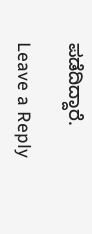ಪಡೆದಿದ್ದಾರೆ.

Leave a Reply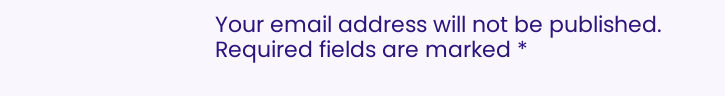Your email address will not be published. Required fields are marked *